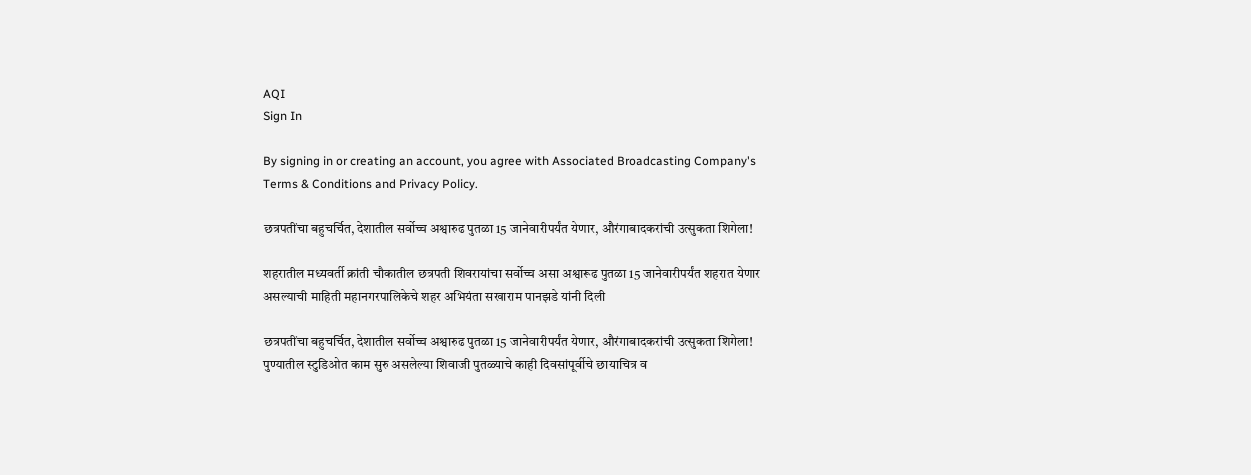AQI
Sign In

By signing in or creating an account, you agree with Associated Broadcasting Company's Terms & Conditions and Privacy Policy.

छत्रपतींचा बहुचर्चित, देशातील सर्वोच्च अश्वारुढ पुतळा 15 जानेवारीपर्यंत येणार, औरंगाबादकरांची उत्सुकता शिगेला!

शहरातील मध्यवर्ती क्रांती चौकातील छत्रपती शिवरायांचा सर्वोच्च असा अश्वारूढ पुतळा 15 जानेवारीपर्यंत शहरात येणार असल्याची माहिती महानगरपालिकेचे शहर अभियंता सखाराम पानझडे यांनी दिली

छत्रपतींचा बहुचर्चित, देशातील सर्वोच्च अश्वारुढ पुतळा 15 जानेवारीपर्यंत येणार, औरंगाबादकरांची उत्सुकता शिगेला!
पुण्यातील स्टुडिओत काम सुरु असलेल्या शिवाजी पुतळ्याचे काही दिवसांपूर्वीचे छायाचित्र व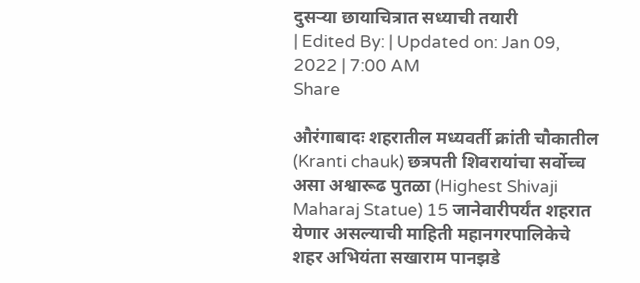दुसऱ्या छायाचित्रात सध्याची तयारी
| Edited By: | Updated on: Jan 09, 2022 | 7:00 AM
Share

औरंगाबादः शहरातील मध्यवर्ती क्रांती चौकातील (Kranti chauk) छत्रपती शिवरायांचा सर्वोच्च असा अश्वारूढ पुतळा (Highest Shivaji Maharaj Statue) 15 जानेवारीपर्यंत शहरात येणार असल्याची माहिती महानगरपालिकेचे शहर अभियंता सखाराम पानझडे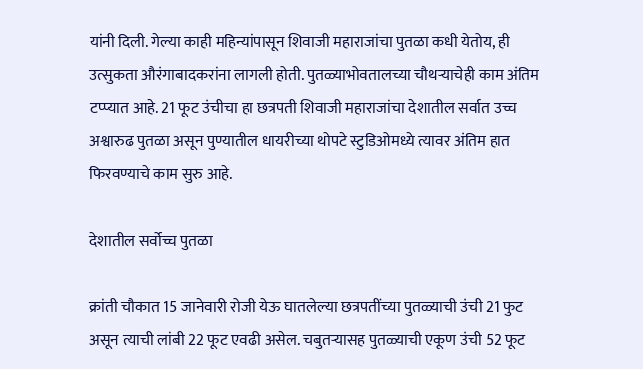यांनी दिली. गेल्या काही महिन्यांपासून शिवाजी महाराजांचा पुतळा कधी येतोय, ही उत्सुकता औरंगाबादकरांना लागली होती. पुतळ्याभोवतालच्या चौथऱ्याचेही काम अंतिम टप्प्यात आहे. 21 फूट उंचीचा हा छत्रपती शिवाजी महाराजांचा देशातील सर्वात उच्च अश्वारुढ पुतळा असून पुण्यातील धायरीच्या थोपटे स्टुडिओमध्ये त्यावर अंतिम हात फिरवण्याचे काम सुरु आहे.

देशातील सर्वोच्च पुतळा

क्रांती चौकात 15 जानेवारी रोजी येऊ घातलेल्या छत्रपतींच्या पुतळ्याची उंची 21 फुट असून त्याची लांबी 22 फूट एवढी असेल. चबुतऱ्यासह पुतळ्याची एकूण उंची 52 फूट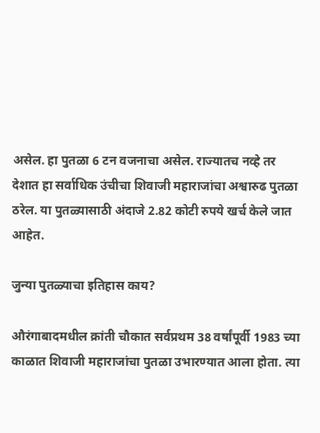असेल. हा पुतळा 6 टन वजनाचा असेल. राज्यातच नव्हे तर देशात हा सर्वाधिक उंचीचा शिवाजी महाराजांचा अश्वारुढ पुतळा ठरेल. या पुतळ्यासाठी अंदाजे 2.82 कोटी रुपये खर्च केले जात आहेत.

जुन्या पुतळ्याचा इतिहास काय?

औरंगाबादमधील क्रांती चौकात सर्वप्रथम 38 वर्षांपूर्वी 1983 च्या काळात शिवाजी महाराजांचा पुतळा उभारण्यात आला होता. त्या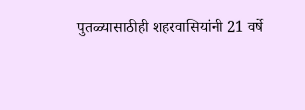पुतळ्यासाठीही शहरवासियांनी 21 वर्षे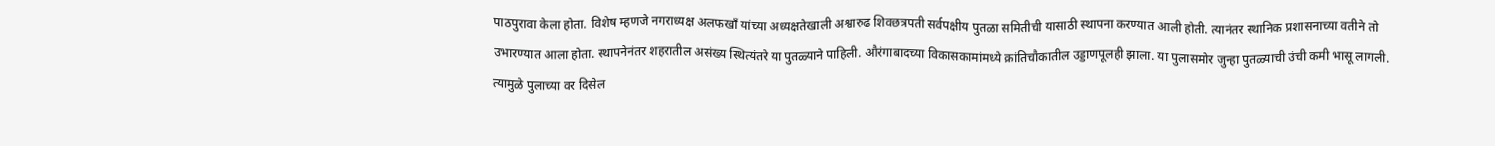पाठपुरावा केला होता. विशेष म्हणजे नगराध्यक्ष अलफखाँ यांच्या अध्यक्षतेखाली अश्वारुढ शिवछत्रपती सर्वपक्षीय पुतळा समितीची यासाठी स्थापना करण्यात आली होती. त्यानंतर स्थानिक प्रशासनाच्या वतीने तो उभारण्यात आला होता. स्थापनेनंतर शहरातील असंख्य स्थित्यंतरे या पुतळ्याने पाहिली. औरंगाबादच्या विकासकामांमध्ये क्रांतिचौकातील उड्डाणपूलही झाला. या पुलासमोर जुन्हा पुतळ्याची उंची कमी भासू लागली. त्यामुळे पुलाच्या वर दिसेल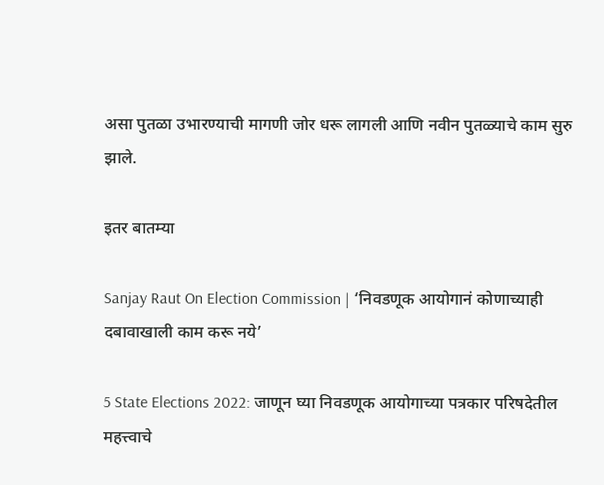असा पुतळा उभारण्याची मागणी जोर धरू लागली आणि नवीन पुतळ्याचे काम सुरु झाले.

इतर बातम्या

Sanjay Raut On Election Commission | ‘निवडणूक आयोगानं कोणाच्याही दबावाखाली काम करू नये’

5 State Elections 2022: जाणून घ्या निवडणूक आयोगाच्या पत्रकार परिषदेतील महत्त्वाचे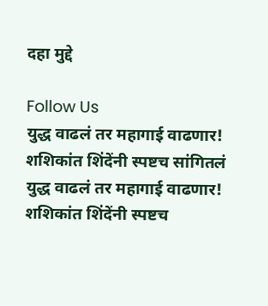दहा मुद्दे

Follow Us
युद्ध वाढलं तर महागाई वाढणार! शशिकांत शिंदेंनी स्पष्टच सांगितलं
युद्ध वाढलं तर महागाई वाढणार! शशिकांत शिंदेंनी स्पष्टच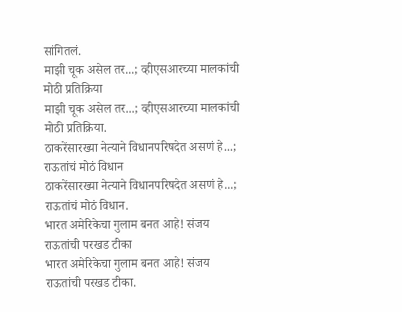सांगितलं.
माझी चूक असेल तर...; व्हीएसआरच्या मालकांची मोठी प्रतिक्रिया
माझी चूक असेल तर...; व्हीएसआरच्या मालकांची मोठी प्रतिक्रिया.
ठाकरेंसारख्या नेत्याने विधानपरिषदेत असणं हे...; राऊतांचं मोठं विधान
ठाकरेंसारख्या नेत्याने विधानपरिषदेत असणं हे...; राऊतांचं मोठं विधान.
भारत अमेरिकेचा गुलाम बनत आहे! संजय राऊतांची परखड टीका
भारत अमेरिकेचा गुलाम बनत आहे! संजय राऊतांची परखड टीका.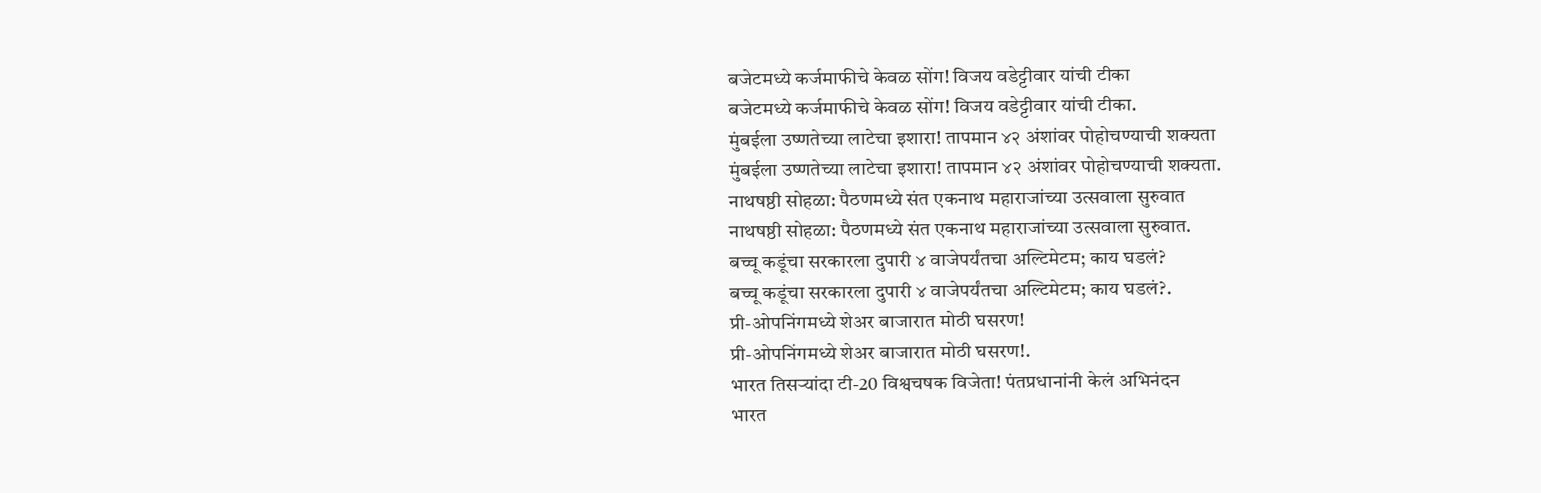बजेटमध्ये कर्जमाफीचे केवळ सोंग! विजय वडेट्टीवार यांची टीका
बजेटमध्ये कर्जमाफीचे केवळ सोंग! विजय वडेट्टीवार यांची टीका.
मुंबईला उष्णतेच्या लाटेचा इशारा! तापमान ४२ अंशांवर पोहोचण्याची शक्यता
मुंबईला उष्णतेच्या लाटेचा इशारा! तापमान ४२ अंशांवर पोहोचण्याची शक्यता.
नाथषष्ठी सोहळा: पैठणमध्ये संत एकनाथ महाराजांच्या उत्सवाला सुरुवात
नाथषष्ठी सोहळा: पैठणमध्ये संत एकनाथ महाराजांच्या उत्सवाला सुरुवात.
बच्चू कडूंचा सरकारला दुपारी ४ वाजेपर्यंतचा अल्टिमेटम; काय घडलं?
बच्चू कडूंचा सरकारला दुपारी ४ वाजेपर्यंतचा अल्टिमेटम; काय घडलं?.
प्री-ओपनिंगमध्ये शेअर बाजारात मोठी घसरण!
प्री-ओपनिंगमध्ये शेअर बाजारात मोठी घसरण!.
भारत तिसऱ्यांदा टी-20 विश्वचषक विजेता! पंतप्रधानांनी केलं अभिनंदन
भारत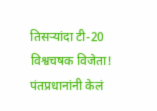तिसऱ्यांदा टी-20 विश्वचषक विजेता! पंतप्रधानांनी केलं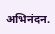अभिनंदन.